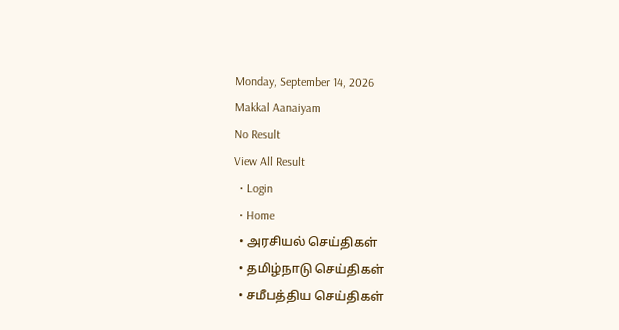Monday, September 14, 2026
Makkal Aanaiyam
No Result
View All Result
  • Login
  • Home
  • அரசியல் செய்திகள்
  • தமிழ்நாடு செய்திகள்
  • சமீபத்திய செய்திகள்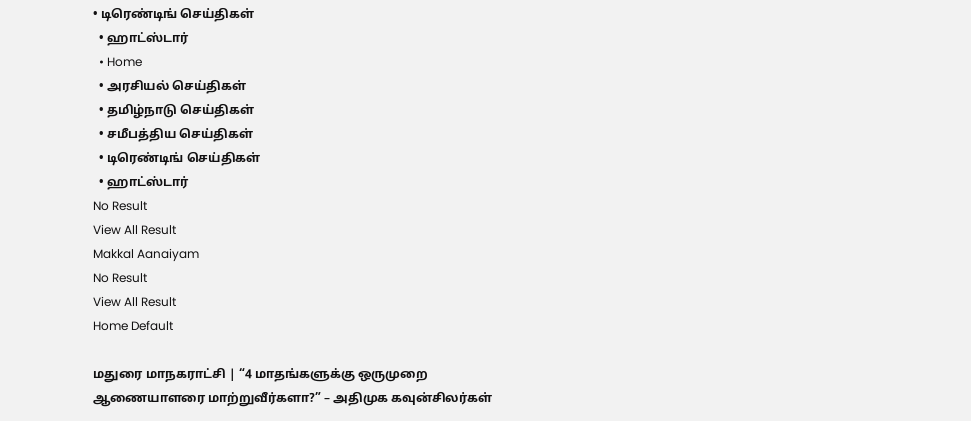• டிரெண்டிங் செய்திகள்
  • ஹாட்ஸ்டார்
  • Home
  • அரசியல் செய்திகள்
  • தமிழ்நாடு செய்திகள்
  • சமீபத்திய செய்திகள்
  • டிரெண்டிங் செய்திகள்
  • ஹாட்ஸ்டார்
No Result
View All Result
Makkal Aanaiyam
No Result
View All Result
Home Default

மதுரை மாநகராட்சி | “4 மாதங்களுக்கு ஒருமுறை ஆணையாளரை மாற்றுவீர்களா?” – அதிமுக கவுன்சிலர்கள்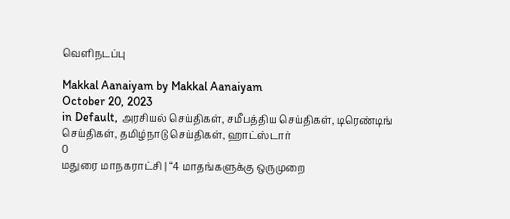வெளிநடப்பு

Makkal Aanaiyam by Makkal Aanaiyam
October 20, 2023
in Default, அரசியல் செய்திகள், சமீபத்திய செய்திகள், டிரெண்டிங் செய்திகள், தமிழ்நாடு செய்திகள், ஹாட்ஸ்டார்
0
மதுரை மாநகராட்சி | “4 மாதங்களுக்கு ஒருமுறை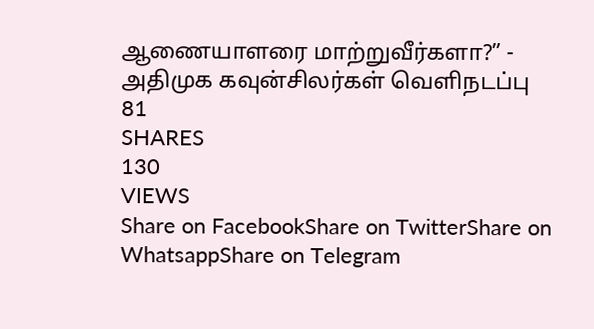ஆணையாளரை மாற்றுவீர்களா?” - அதிமுக கவுன்சிலர்கள் வெளிநடப்பு
81
SHARES
130
VIEWS
Share on FacebookShare on TwitterShare on WhatsappShare on Telegram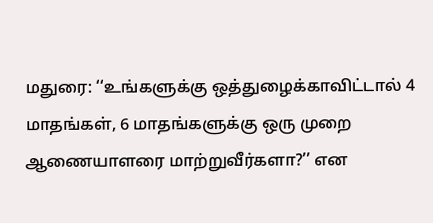மதுரை: ‘‘உங்களுக்கு ஒத்துழைக்காவிட்டால் 4 மாதங்கள், 6 மாதங்களுக்கு ஒரு முறை ஆணையாளரை மாற்றுவீர்களா?’’ என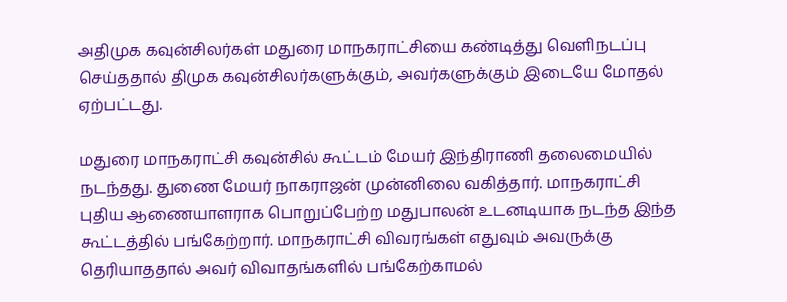அதிமுக கவுன்சிலர்கள் மதுரை மாநகராட்சியை கண்டித்து வெளிநடப்பு செய்ததால் திமுக கவுன்சிலர்களுக்கும், அவர்களுக்கும் இடையே மோதல் ஏற்பட்டது.

மதுரை மாநகராட்சி கவுன்சில் கூட்டம் மேயர் இந்திராணி தலைமையில் நடந்தது. துணை மேயர் நாகராஜன் முன்னிலை வகித்தார். மாநகராட்சி புதிய ஆணையாளராக பொறுப்பேற்ற மதுபாலன் உடனடியாக நடந்த இந்த கூட்டத்தில் பங்கேற்றார். மாநகராட்சி விவரங்கள் எதுவும் அவருக்கு தெரியாததால் அவர் விவாதங்களில் பங்கேற்காமல்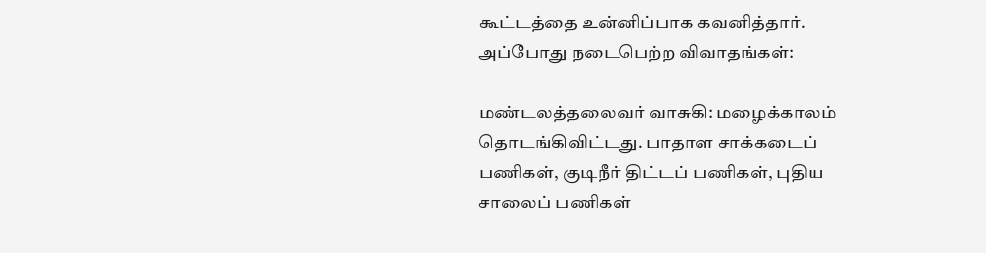கூட்டத்தை உன்னிப்பாக கவனித்தார். அப்போது நடைபெற்ற விவாதங்கள்:

மண்டலத்தலைவர் வாசுகி: மழைக்காலம் தொடங்கிவிட்டது. பாதாள சாக்கடைப் பணிகள், குடிநீர் திட்டப் பணிகள், புதிய சாலைப் பணிகள்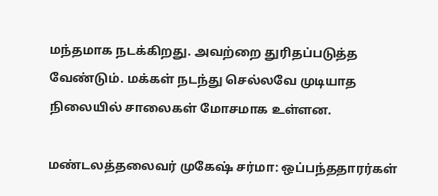மந்தமாக நடக்கிறது. அவற்றை துரிதப்படுத்த வேண்டும். மக்கள் நடந்து செல்லவே முடியாத நிலையில் சாலைகள் மோசமாக உள்ளன.

மண்டலத்தலைவர் முகேஷ் சர்மா: ஒப்பந்ததாரர்கள்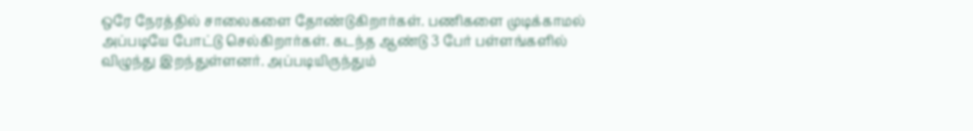ஒரே நேரத்தில் சாலைகளை தோண்டுகிறார்கள். பணிகளை முடிக்காமல் அப்படியே போட்டு செல்கிறார்கள். கடந்த ஆண்டு 3 பேர் பள்ளங்களில் விழுந்து இறந்துள்ளனர். அப்படியிருந்தும்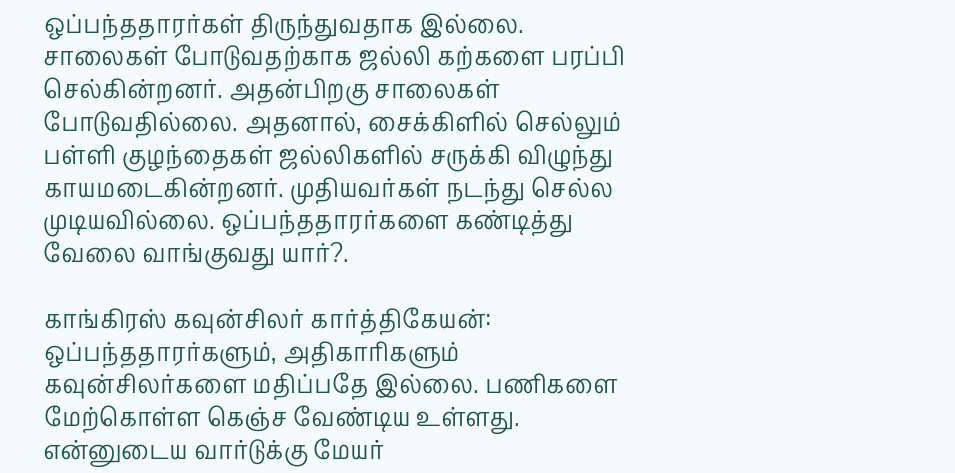ஒப்பந்ததாரர்கள் திருந்துவதாக இல்லை. சாலைகள் போடுவதற்காக ஜல்லி கற்களை பரப்பி செல்கின்றனர். அதன்பிறகு சாலைகள் போடுவதில்லை. அதனால், சைக்கிளில் செல்லும் பள்ளி குழந்தைகள் ஜல்லிகளில் சருக்கி விழுந்து காயமடைகின்றனர். முதியவர்கள் நடந்து செல்ல முடியவில்லை. ஒப்பந்ததாரர்களை கண்டித்து வேலை வாங்குவது யார்?.

காங்கிரஸ் கவுன்சிலர் கார்த்திகேயன்: ஒப்பந்ததாரர்களும், அதிகாரிகளும் கவுன்சிலர்களை மதிப்பதே இல்லை. பணிகளை மேற்கொள்ள கெஞ்ச வேண்டிய உள்ளது. என்னுடைய வார்டுக்கு மேயர்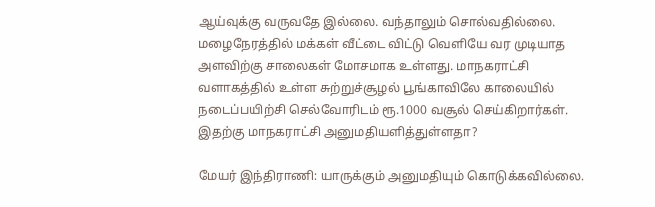ஆய்வுக்கு வருவதே இல்லை. வந்தாலும் சொல்வதில்லை. மழைநேரத்தில் மக்கள் வீட்டை விட்டு வெளியே வர முடியாத அளவிற்கு சாலைகள் மோசமாக உள்ளது. மாநகராட்சி வளாகத்தில் உள்ள சுற்றுச்சூழல் பூங்காவிலே காலையில் நடைப்பயிற்சி செல்வோரிடம் ரூ.1000 வசூல் செய்கிறார்கள். இதற்கு மாநகராட்சி அனுமதியளித்துள்ளதா?

மேயர் இந்திராணி: யாருக்கும் அனுமதியும் கொடுக்கவில்லை.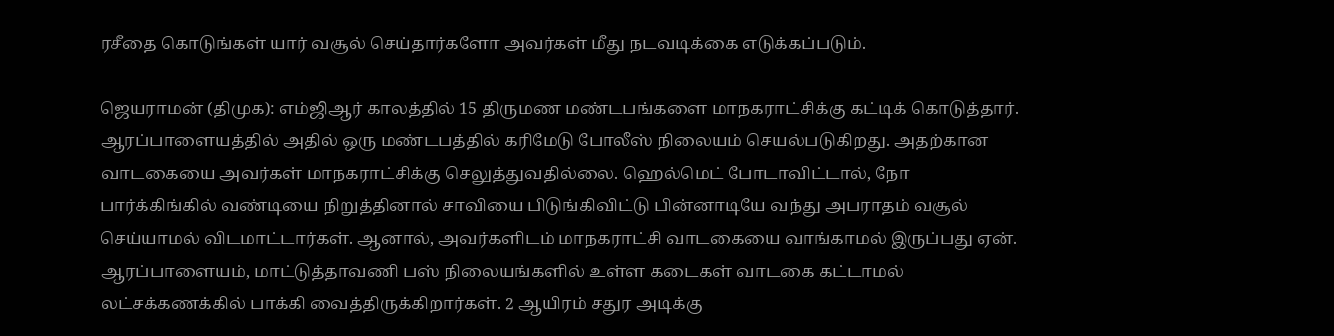ரசீதை கொடுங்கள் யார் வசூல் செய்தார்களோ அவர்கள் மீது நடவடிக்கை எடுக்கப்படும்.

ஜெயராமன் (திமுக): எம்ஜிஆர் காலத்தில் 15 திருமண மண்டபங்களை மாநகராட்சிக்கு கட்டிக் கொடுத்தார். ஆரப்பாளையத்தில் அதில் ஒரு மண்டபத்தில் கரிமேடு போலீஸ் நிலையம் செயல்படுகிறது. அதற்கான வாடகையை அவர்கள் மாநகராட்சிக்கு செலுத்துவதில்லை. ஹெல்மெட் போடாவிட்டால், நோ பார்க்கிங்கில் வண்டியை நிறுத்தினால் சாவியை பிடுங்கிவிட்டு பின்னாடியே வந்து அபராதம் வசூல் செய்யாமல் விடமாட்டார்கள். ஆனால், அவர்களிடம் மாநகராட்சி வாடகையை வாங்காமல் இருப்பது ஏன். ஆரப்பாளையம், மாட்டுத்தாவணி பஸ் நிலையங்களில் உள்ள கடைகள் வாடகை கட்டாமல் லட்சக்கணக்கில் பாக்கி வைத்திருக்கிறார்கள். 2 ஆயிரம் சதுர அடிக்கு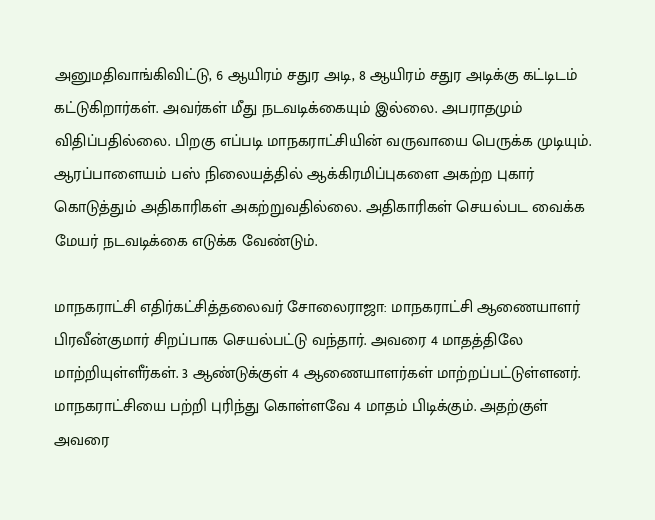அனுமதிவாங்கிவிட்டு, 6 ஆயிரம் சதுர அடி, 8 ஆயிரம் சதுர அடிக்கு கட்டிடம் கட்டுகிறார்கள். அவர்கள் மீது நடவடிக்கையும் இல்லை. அபராதமும் விதிப்பதில்லை. பிறகு எப்படி மாநகராட்சியின் வருவாயை பெருக்க முடியும். ஆரப்பாளையம் பஸ் நிலையத்தில் ஆக்கிரமிப்புகளை அகற்ற புகார் கொடுத்தும் அதிகாரிகள் அகற்றுவதில்லை. அதிகாரிகள் செயல்பட வைக்க மேயர் நடவடிக்கை எடுக்க வேண்டும்.

மாநகராட்சி எதிர்கட்சித்தலைவர் சோலைராஜா: மாநகராட்சி ஆணையாளர் பிரவீன்குமார் சிறப்பாக செயல்பட்டு வந்தார். அவரை 4 மாதத்திலே மாற்றியுள்ளீர்கள். 3 ஆண்டுக்குள் 4 ஆணையாளர்கள் மாற்றப்பட்டுள்ளனர். மாநகராட்சியை பற்றி புரிந்து கொள்ளவே 4 மாதம் பிடிக்கும். அதற்குள் அவரை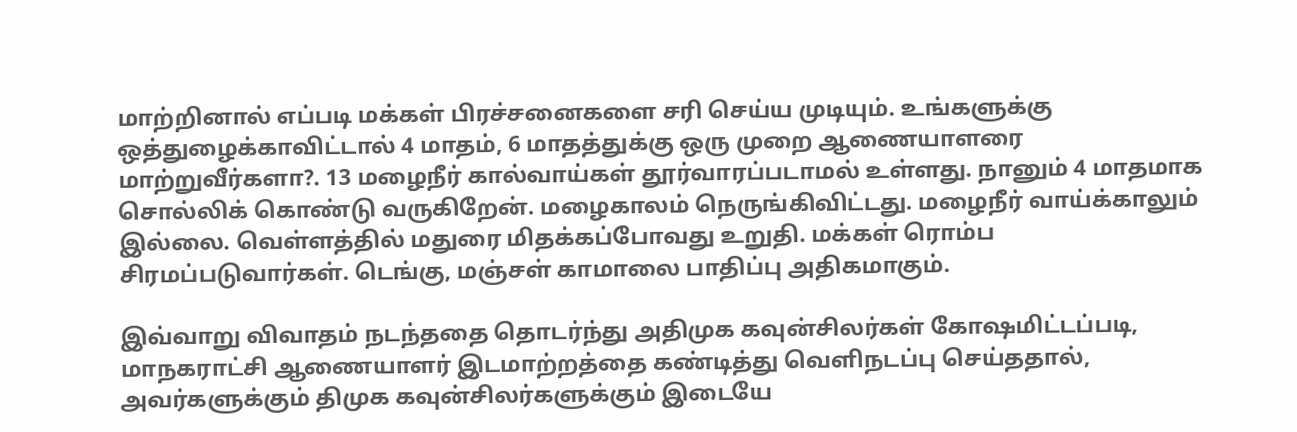மாற்றினால் எப்படி மக்கள் பிரச்சனைகளை சரி செய்ய முடியும். உங்களுக்கு ஒத்துழைக்காவிட்டால் 4 மாதம், 6 மாதத்துக்கு ஒரு முறை ஆணையாளரை மாற்றுவீர்களா?. 13 மழைநீர் கால்வாய்கள் தூர்வாரப்படாமல் உள்ளது. நானும் 4 மாதமாக சொல்லிக் கொண்டு வருகிறேன். மழைகாலம் நெருங்கிவிட்டது. மழைநீர் வாய்க்காலும் இல்லை. வெள்ளத்தில் மதுரை மிதக்கப்போவது உறுதி. மக்கள் ரொம்ப சிரமப்படுவார்கள். டெங்கு, மஞ்சள் காமாலை பாதிப்பு அதிகமாகும்.

இவ்வாறு விவாதம் நடந்ததை தொடர்ந்து அதிமுக கவுன்சிலர்கள் கோஷமிட்டப்படி, மாநகராட்சி ஆணையாளர் இடமாற்றத்தை கண்டித்து வெளிநடப்பு செய்ததால், அவர்களுக்கும் திமுக கவுன்சிலர்களுக்கும் இடையே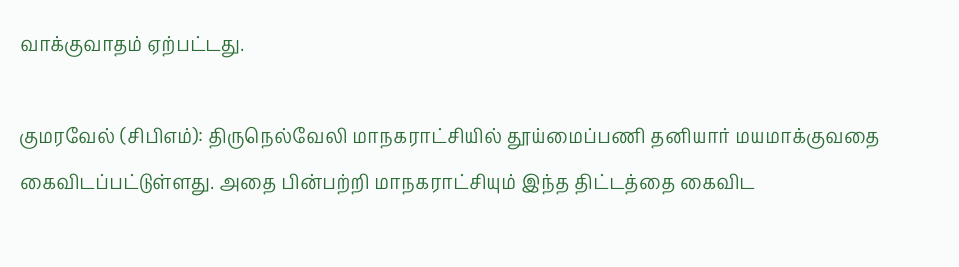வாக்குவாதம் ஏற்பட்டது.

குமரவேல் (சிபிஎம்): திருநெல்வேலி மாநகராட்சியில் தூய்மைப்பணி தனியார் மயமாக்குவதை கைவிடப்பட்டுள்ளது. அதை பின்பற்றி மாநகராட்சியும் இந்த திட்டத்தை கைவிட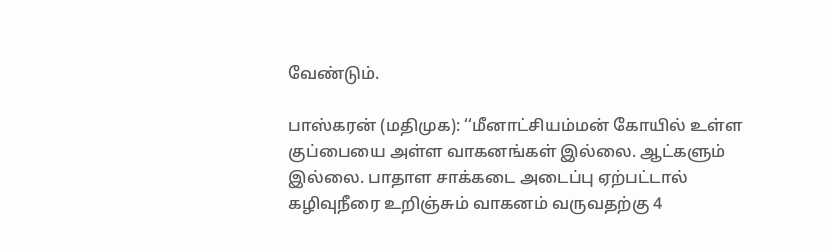வேண்டும்.

பாஸ்கரன் (மதிமுக): ‘‘மீனாட்சியம்மன் கோயில் உள்ள குப்பையை அள்ள வாகனங்கள் இல்லை. ஆட்களும் இல்லை. பாதாள சாக்கடை அடைப்பு ஏற்பட்டால் கழிவுநீரை உறிஞ்சும் வாகனம் வருவதற்கு 4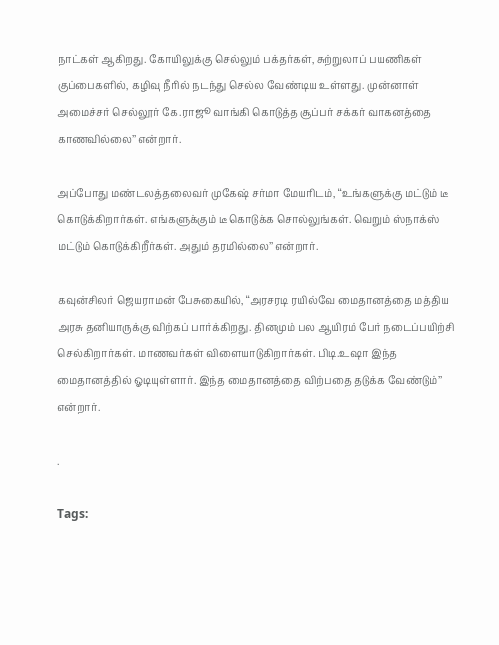நாட்கள் ஆகிறது. கோயிலுக்கு செல்லும் பக்தர்கள், சுற்றுலாப் பயணிகள் குப்பைகளில், கழிவு நீரில் நடந்து செல்ல வேண்டிய உள்ளது. முன்னாள் அமைச்சர் செல்லூர் கே.ராஜூ வாங்கி கொடுத்த சூப்பர் சக்கர் வாகனத்தை காணவில்லை’’ என்றார்.

அப்போது மண்டலத்தலைவர் முகேஷ் சர்மா மேயரிடம், ‘‘உங்களுக்கு மட்டும் டீ கொடுக்கிறார்கள். எங்களுக்கும் டீ கொடுக்க சொல்லுங்கள். வெறும் ஸ்நாக்ஸ் மட்டும் கொடுக்கிறீர்கள். அதும் தரமில்லை’’ என்றார்.

கவுன்சிலர் ஜெயராமன் பேசுகையில், ‘‘அரசரடி ரயில்வே மைதானத்தை மத்திய அரசு தனியாருக்கு விற்கப் பார்க்கிறது. தினமும் பல ஆயிரம் பேர் நடைப்பயிற்சி செல்கிறார்கள். மாணவர்கள் விளையாடுகிறார்கள். பிடி.உஷா இந்த மைதானத்தில் ஓடியுள்ளார். இந்த மைதானத்தை விற்பதை தடுக்க வேண்டும்’’ என்றார்.

.

Tags: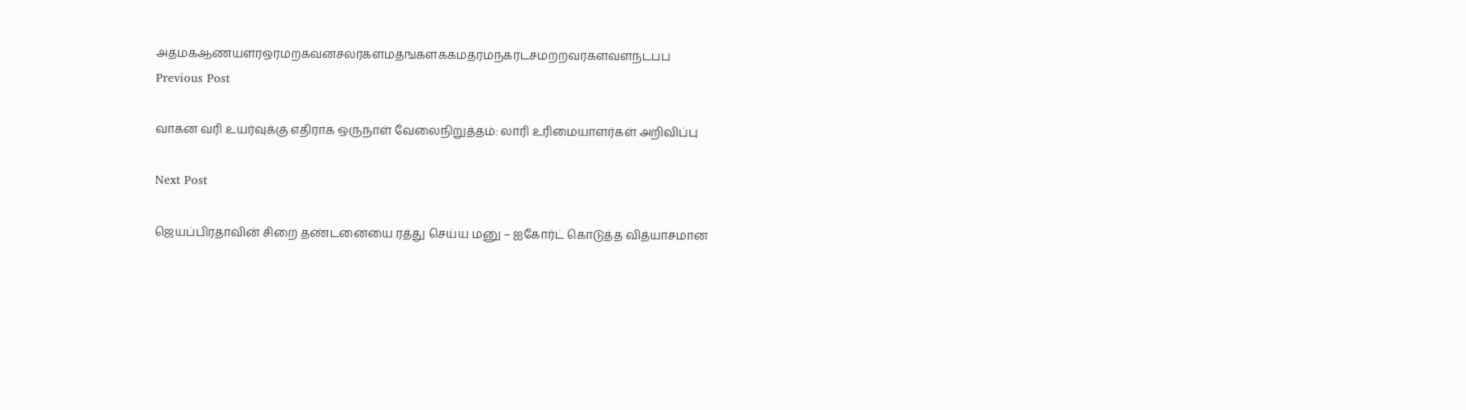அதமகஆணயளரஒரமறகவனசலரகளமதஙகளககமதரமநகரடசமறறவரகளவளநடபப
Previous Post

வாகன வரி உயர்வுக்கு எதிராக ஒருநாள் வேலைநிறுத்தம்: லாரி உரிமையாளர்கள் அறிவிப்பு

Next Post

ஜெயப்பிரதாவின் சிறை தண்டனையை ரத்து செய்ய மனு – ஐகோர்ட் கொடுத்த வித்யாசமான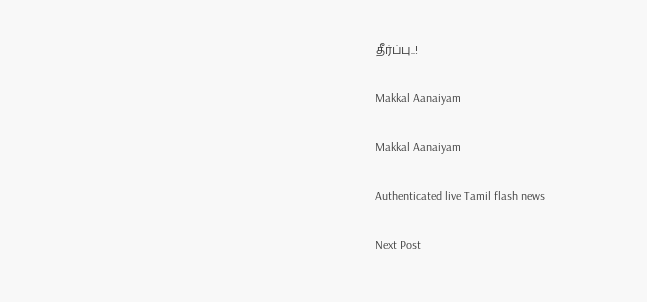தீர்ப்பு..!

Makkal Aanaiyam

Makkal Aanaiyam

Authenticated live Tamil flash news

Next Post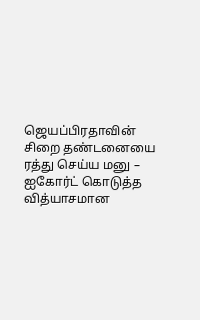ஜெயப்பிரதாவின் சிறை தண்டனையை ரத்து செய்ய மனு – ஐகோர்ட் கொடுத்த வித்யாசமான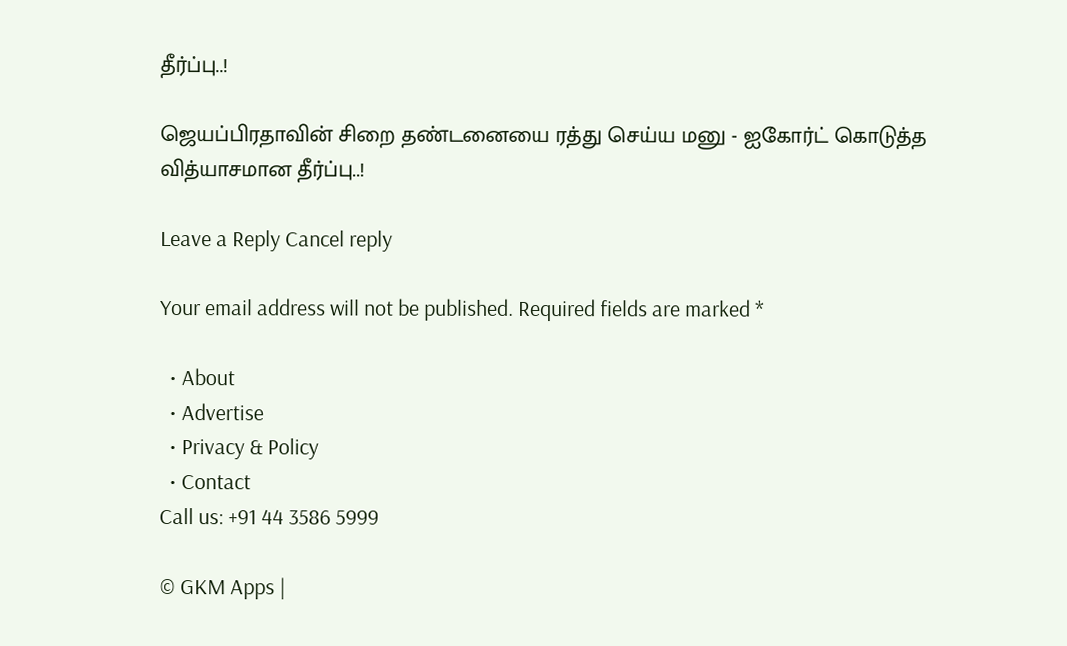தீர்ப்பு..!

ஜெயப்பிரதாவின் சிறை தண்டனையை ரத்து செய்ய மனு - ஐகோர்ட் கொடுத்த வித்யாசமான தீர்ப்பு..!

Leave a Reply Cancel reply

Your email address will not be published. Required fields are marked *

  • About
  • Advertise
  • Privacy & Policy
  • Contact
Call us: +91 44 3586 5999

© GKM Apps |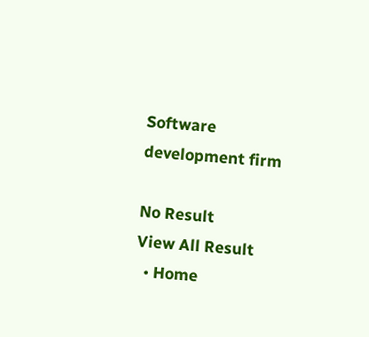Software development firm

No Result
View All Result
  • Home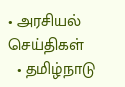• அரசியல் செய்திகள்
  • தமிழ்நாடு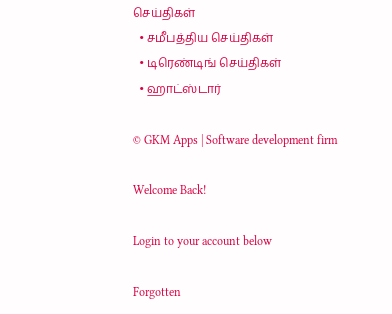செய்திகள்
  • சமீபத்திய செய்திகள்
  • டிரெண்டிங் செய்திகள்
  • ஹாட்ஸ்டார்

© GKM Apps | Software development firm

Welcome Back!

Login to your account below

Forgotten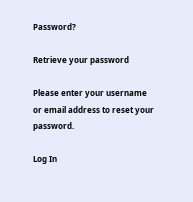Password?

Retrieve your password

Please enter your username or email address to reset your password.

Log In